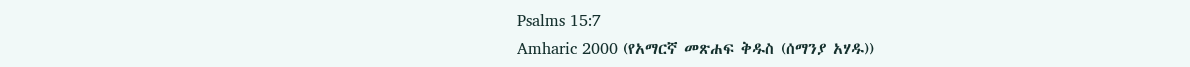Psalms 15:7
Amharic 2000 (የአማርኛ መጽሐፍ ቅዱስ (ሰማንያ አሃዱ))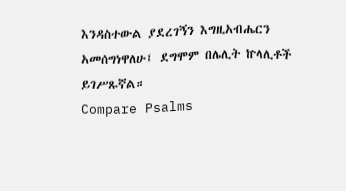እንዳስተውል ያደረገኝን እግዚአብሔርን አመሰግነዋለሁ፤ ደግሞም በሌሊት ኵላሊቶች ይገሥጹኛል።
Compare Psalms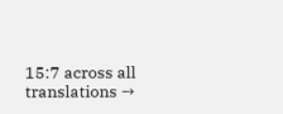15:7 across all translations →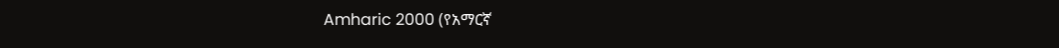Amharic 2000 (የአማርኛ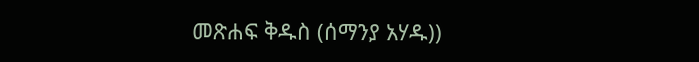መጽሐፍ ቅዱስ (ሰማንያ አሃዱ))